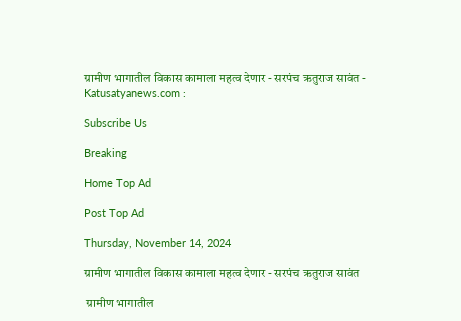ग्रामीण भागातील विकास कामाला महत्व देणार - सरपंच ऋतुराज सावंत - Katusatyanews.com :

Subscribe Us

Breaking

Home Top Ad

Post Top Ad

Thursday, November 14, 2024

ग्रामीण भागातील विकास कामाला महत्व देणार - सरपंच ऋतुराज सावंत

 ग्रामीण भागातील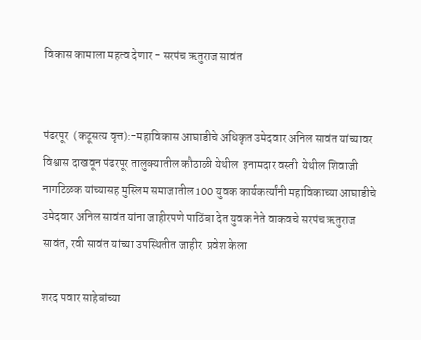विकास कामाला महत्व देणार - सरपंच ऋतुराज सावंत


पंढरपूर  (कटूसत्य वृत्त):-महाविकास आघाडीचे अधिकृत उमेदवार अनिल सावंत यांच्यावर विश्वास दाखवून पंढरपूर तालुक्यातील कौठाळी येथील  इनामदार वस्ती  येथील शिवाजी नागटिळक यांच्यासह मुस्लिम समाजातील 100 युवक कार्यकर्त्यांनी महाविकाच्या आघाडीचे उमेदवार अनिल सावंत यांना जाहीरपणे पाठिंबा देत युवक नेते वाकवचे सरपंच ऋतुराज सावंत, रवी सावंत यांच्या उपस्थितीत जाहीर  प्रवेश केला

शरद पवार साहेबांच्या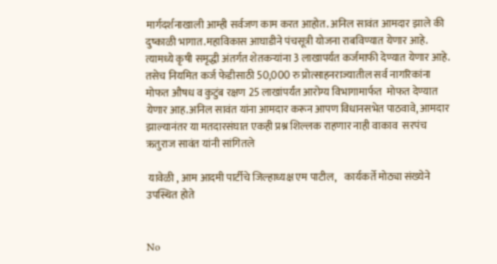मार्गदर्शनाखाली आम्ही सर्वजण काम करत आहोत. अनिल सावंत आमदार झाले की दुष्काळी भागात.महाविकास आघाडीने पंचसूत्री योजना राबविण्यात येणार आहे. त्यामध्ये कृषी समृद्धी अंतर्गत शेतकऱ्यांना 3 लाखापर्यत कर्जमाफी देण्यात येणार आहे. तसेच नियमित कर्ज फेडीसाठी 50,000 रु प्रोत्साहनराज्यातील सर्व नागरिकांना मोफत औषध व कुटुंब रक्षण 25 लाखांपर्यंत आरोग्य विभागामार्फत  मोफत देण्यात येणार आह.अनिल सावंत यांना आमदार करून आपण विधानसभेत पाठवावे, आमदार झाल्यानंतर या मतदारसंघात एकही प्रश्न शिल्लक राहणार नाही वाकाव  सरपंच ऋतुराज सावंत यांनी सांगितले

 यावेळी , आम आदमी पार्टीचे जिल्हाध्यक्ष एम पाटील,    कार्यकर्ते मोठ्या संख्येने उपस्थित होते


No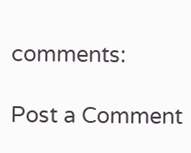comments:

Post a Comment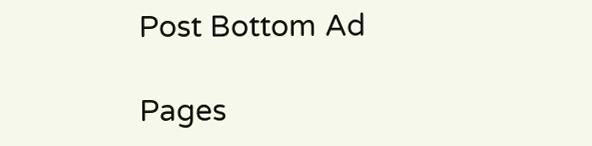Post Bottom Ad

Pages